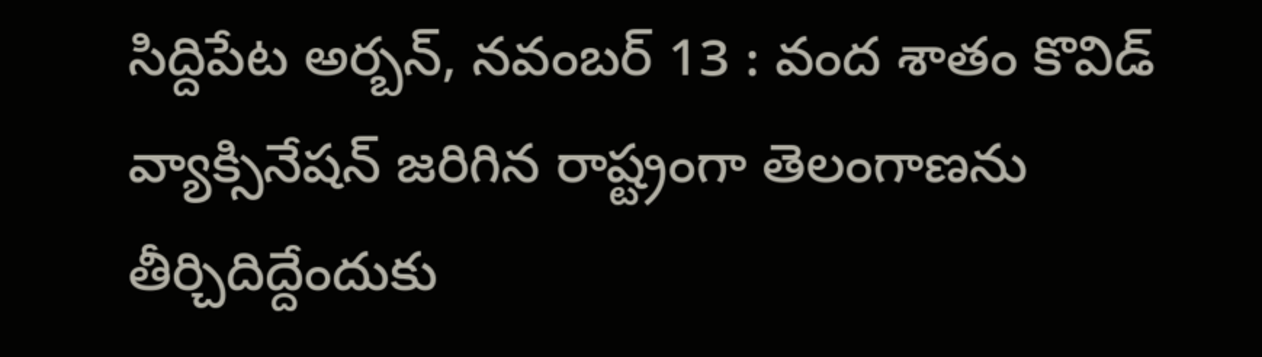సిద్దిపేట అర్బన్, నవంబర్ 13 : వంద శాతం కొవిడ్ వ్యాక్సినేషన్ జరిగిన రాష్ట్రంగా తెలంగాణను తీర్చిదిద్దేందుకు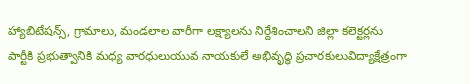హ్యాబిటేషన్స్, గ్రామాలు, మండలాల వారీగా లక్ష్యాలను నిర్దేశించాలని జిల్లా కలెక్టర్లను
పార్టీకి ప్రభుత్వానికి మధ్య వారధులుయువ నాయకులే అభివృద్ధి ప్రచారకులువిద్యాక్షేత్రంగా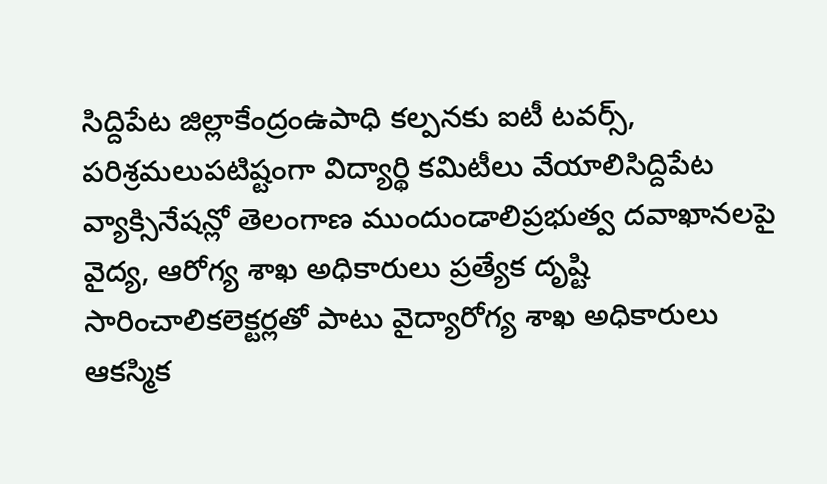సిద్దిపేట జిల్లాకేంద్రంఉపాధి కల్పనకు ఐటీ టవర్స్, పరిశ్రమలుపటిష్టంగా విద్యార్థి కమిటీలు వేయాలిసిద్దిపేట
వ్యాక్సినేషన్లో తెలంగాణ ముందుండాలిప్రభుత్వ దవాఖానలపై వైద్య, ఆరోగ్య శాఖ అధికారులు ప్రత్యేక దృష్టి సారించాలికలెక్టర్లతో పాటు వైద్యారోగ్య శాఖ అధికారులు ఆకస్మిక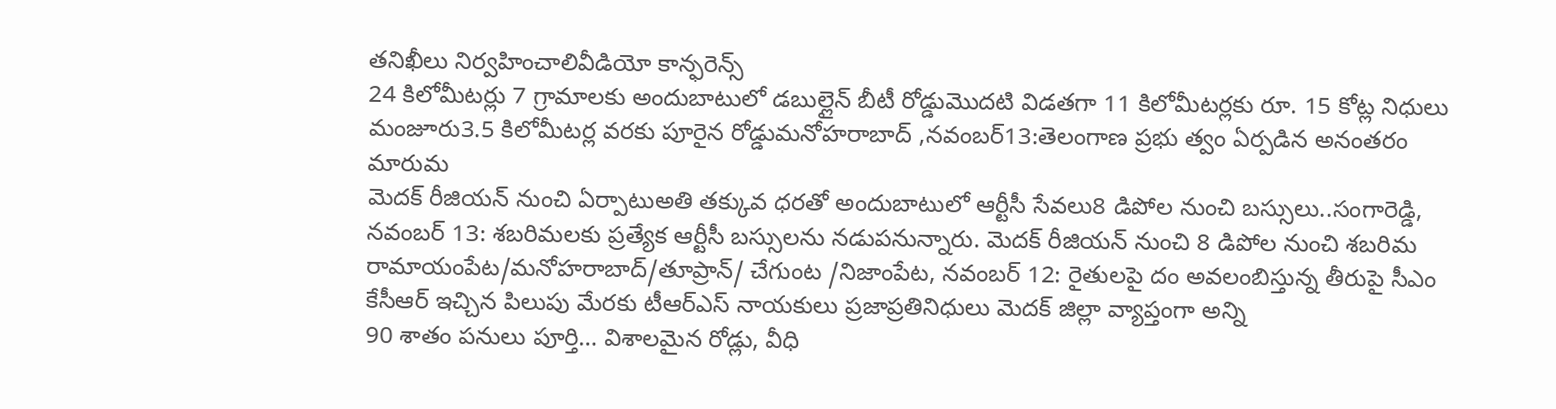తనిఖీలు నిర్వహించాలివీడియో కాన్ఫరెన్స్
24 కిలోమీటర్లు 7 గ్రామాలకు అందుబాటులో డబుల్లైన్ బీటీ రోడ్డుమొదటి విడతగా 11 కిలోమీటర్లకు రూ. 15 కోట్ల నిధులు మంజూరు3.5 కిలోమీటర్ల వరకు పూరైన రోడ్డుమనోహరాబాద్ ,నవంబర్13:తెలంగాణ ప్రభు త్వం ఏర్పడిన అనంతరం మారుమ
మెదక్ రీజియన్ నుంచి ఏర్పాటుఅతి తక్కువ ధరతో అందుబాటులో ఆర్టీసీ సేవలు8 డిపోల నుంచి బస్సులు..సంగారెడ్డి, నవంబర్ 13: శబరిమలకు ప్రత్యేక ఆర్టీసీ బస్సులను నడుపనున్నారు. మెదక్ రీజియన్ నుంచి 8 డిపోల నుంచి శబరిమ
రామాయంపేట/మనోహరాబాద్/తూప్రాన్/ చేగుంట /నిజాంపేట, నవంబర్ 12: రైతులపై దం అవలంబిస్తున్న తీరుపై సీఎం కేసీఆర్ ఇచ్చిన పిలుపు మేరకు టీఆర్ఎస్ నాయకులు ప్రజాప్రతినిధులు మెదక్ జిల్లా వ్యాప్తంగా అన్ని
90 శాతం పనులు పూర్తి… విశాలమైన రోడ్లు, వీధి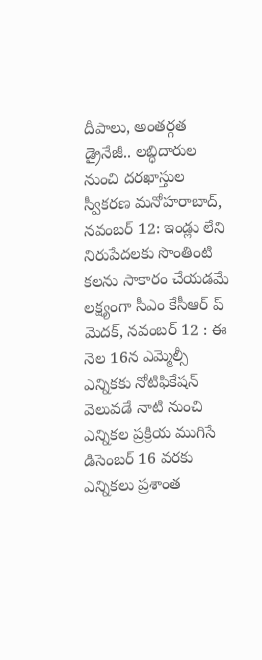దీపాలు, అంతర్గత డ్రైనేజీ.. లబ్ధిదారుల నుంచి దరఖాస్తుల స్వీకరణ మనోహరాబాద్, నవంబర్ 12: ఇండ్లు లేని నిరుపేదలకు సొంతింటి కలను సాకారం చేయడమే లక్ష్యంగా సీఎం కేసీఆర్ ప్
మెదక్, నవంబర్ 12 : ఈ నెల 16న ఎమ్మెల్సీ ఎన్నికకు నోటిఫికేషన్ వెలువడే నాటి నుంచి ఎన్నికల ప్రక్రియ ముగిసే డిసెంబర్ 16 వరకు ఎన్నికలు ప్రశాంత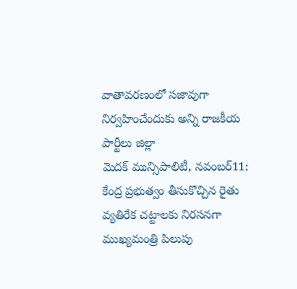వాతావరణంలో సజావుగా నిర్వహించేందుకు అన్ని రాజకీయ పార్టీలు జిల్లా
మెదక్ మున్సిపాలిటీ, నవంబర్11: కేంద్ర ప్రభుత్వం తీసుకొచ్చిన రైతు వ్యతిరేక చట్టాలకు నిరసనగా ముఖ్యమంత్రి పిలుపు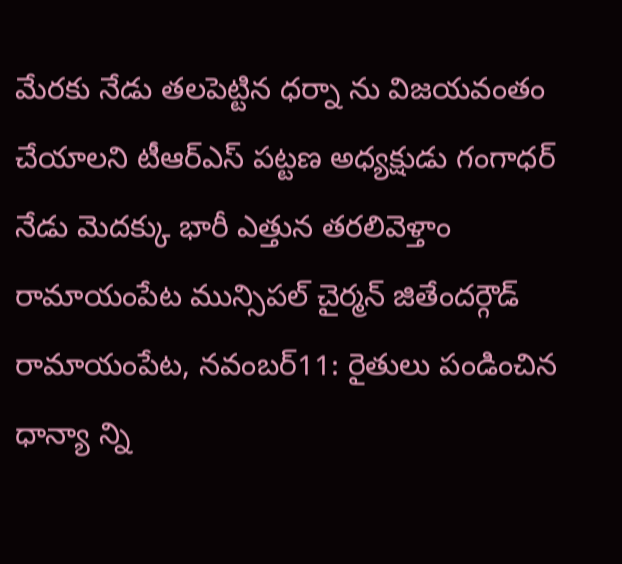మేరకు నేడు తలపెట్టిన ధర్నా ను విజయవంతం చేయాలని టీఆర్ఎస్ పట్టణ అధ్యక్షుడు గంగాధర్
నేడు మెదక్కు భారీ ఎత్తున తరలివెళ్తాం రామాయంపేట మున్సిపల్ చైర్మన్ జితేందర్గౌడ్ రామాయంపేట, నవంబర్11: రైతులు పండించిన ధాన్యా న్ని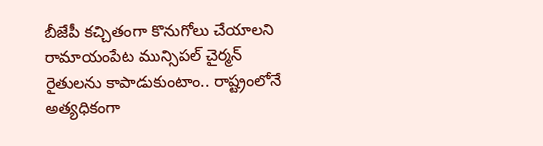బీజేపీ కచ్చితంగా కొనుగోలు చేయాలని రామాయంపేట మున్సిపల్ చైర్మన్
రైతులను కాపాడుకుంటాం.. రాష్ట్రంలోనే అత్యధికంగా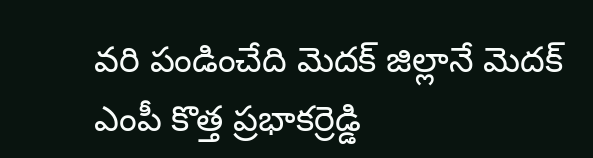వరి పండించేది మెదక్ జిల్లానే మెదక్ ఎంపీ కొత్త ప్రభాకర్రెడ్డి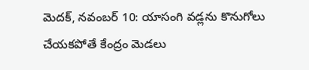మెదక్, నవంబర్ 10: యాసంగి వడ్లను కొనుగోలు చేయకపోతే కేంద్రం మెడలు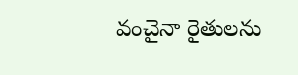వంచైనా రైతులను